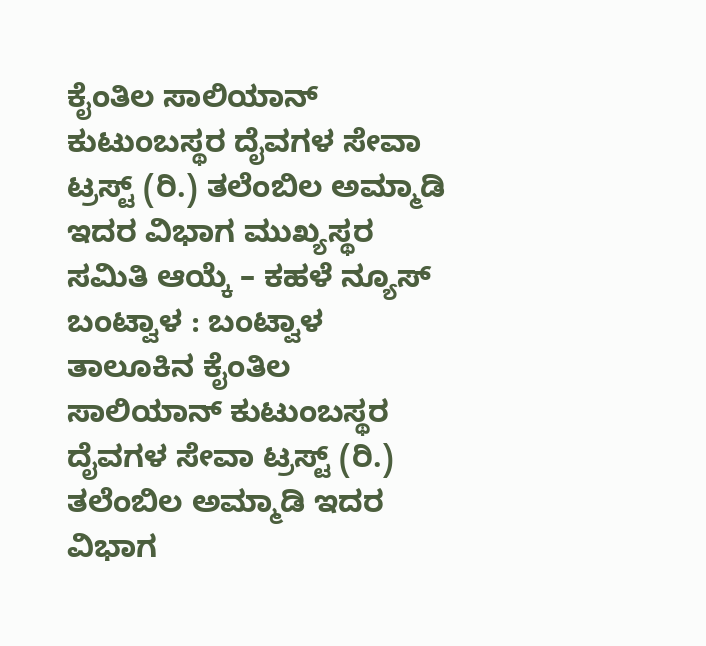ಕೈಂತಿಲ ಸಾಲಿಯಾನ್ ಕುಟುಂಬಸ್ಥರ ದೈವಗಳ ಸೇವಾ ಟ್ರಸ್ಟ್ (ರಿ.) ತಲೆಂಬಿಲ ಅಮ್ಮಾಡಿ ಇದರ ವಿಭಾಗ ಮುಖ್ಯಸ್ಥರ ಸಮಿತಿ ಆಯ್ಕೆ – ಕಹಳೆ ನ್ಯೂಸ್
ಬಂಟ್ವಾಳ : ಬಂಟ್ವಾಳ ತಾಲೂಕಿನ ಕೈಂತಿಲ ಸಾಲಿಯಾನ್ ಕುಟುಂಬಸ್ಥರ ದೈವಗಳ ಸೇವಾ ಟ್ರಸ್ಟ್ (ರಿ.) ತಲೆಂಬಿಲ ಅಮ್ಮಾಡಿ ಇದರ ವಿಭಾಗ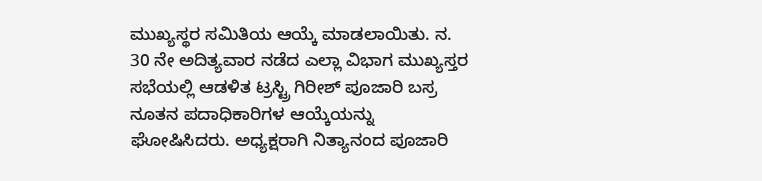ಮುಖ್ಯಸ್ಥರ ಸಮಿತಿಯ ಆಯ್ಕೆ ಮಾಡಲಾಯಿತು. ನ. 30 ನೇ ಅದಿತ್ಯವಾರ ನಡೆದ ಎಲ್ಲಾ ವಿಭಾಗ ಮುಖ್ಯಸ್ತರ ಸಭೆಯಲ್ಲಿ ಆಡಳಿತ ಟ್ರಸ್ಟ್ರಿ ಗಿರೀಶ್ ಪೂಜಾರಿ ಬಸ್ರ ನೂತನ ಪದಾಧಿಕಾರಿಗಳ ಆಯ್ಕೆಯನ್ನು ಘೋಷಿಸಿದರು. ಅಧ್ಯಕ್ಷರಾಗಿ ನಿತ್ಯಾನಂದ ಪೂಜಾರಿ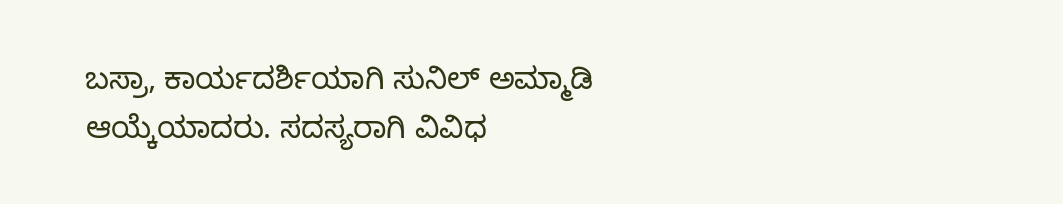ಬಸ್ರಾ, ಕಾರ್ಯದರ್ಶಿಯಾಗಿ ಸುನಿಲ್ ಅಮ್ಮಾಡಿ ಆಯ್ಕೆಯಾದರು. ಸದಸ್ಯರಾಗಿ ವಿವಿಧ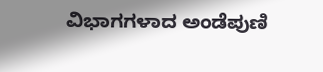ವಿಭಾಗಗಳಾದ ಅಂಡೆಪುಣಿ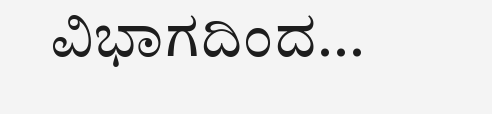ವಿಭಾಗದಿಂದ...